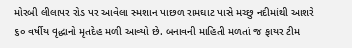મોરબી લીલાપર રોડ પર આવેલા સ્મશાન પાછળ રામઘાટ પાસે મચ્છુ નદીમાંથી આશરે ૬૦ વર્ષીય વૃદ્ધાનો મૃતદેહ મળી આવ્યો છે. બનાવની માહિતી મળતાં જ ફાયર ટીમ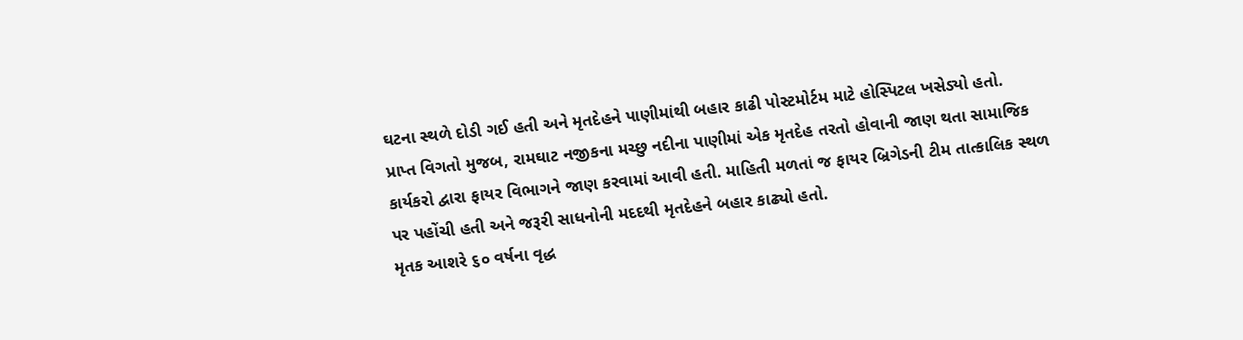ઘટના સ્થળે દોડી ગઈ હતી અને મૃતદેહને પાણીમાંથી બહાર કાઢી પોસ્ટમોર્ટમ માટે હોસ્પિટલ ખસેડ્યો હતો.
પ્રાપ્ત વિગતો મુજબ, રામઘાટ નજીકના મચ્છુ નદીના પાણીમાં એક મૃતદેહ તરતો હોવાની જાણ થતા સામાજિક કાર્યકરો દ્વારા ફાયર વિભાગને જાણ કરવામાં આવી હતી. માહિતી મળતાં જ ફાયર બ્રિગેડની ટીમ તાત્કાલિક સ્થળ પર પહોંચી હતી અને જરૂરી સાધનોની મદદથી મૃતદેહને બહાર કાઢ્યો હતો.
મૃતક આશરે ૬૦ વર્ષના વૃદ્ધ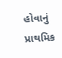હોવાનું પ્રાથમિક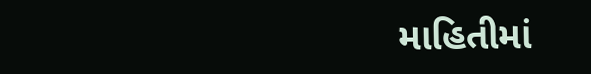માહિતીમાં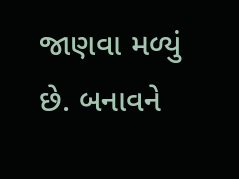જાણવા મળ્યું છે. બનાવને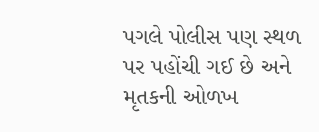પગલે પોલીસ પણ સ્થળ પર પહોંચી ગઈ છે અને મૃતકની ઓળખ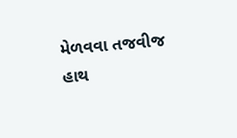મેળવવા તજવીજ હાથ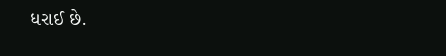ધરાઈ છે.